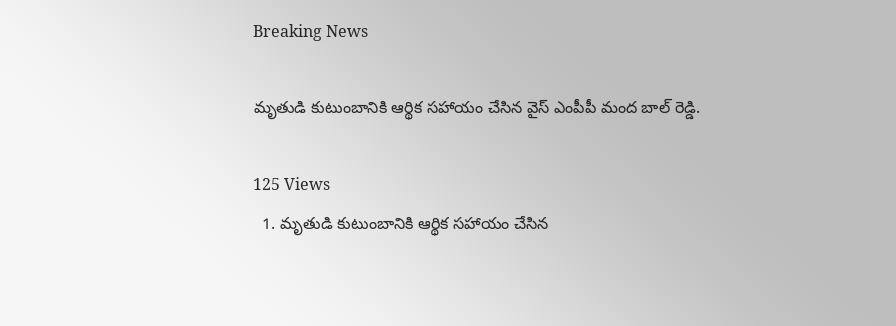Breaking News

మృతుడి కుటుంబానికి ఆర్థిక సహాయం చేసిన వైస్ ఎంపీపీ మంద బాల్ రెడ్డి.

125 Views
  1. మృతుడి కుటుంబానికి ఆర్థిక సహాయం చేసిన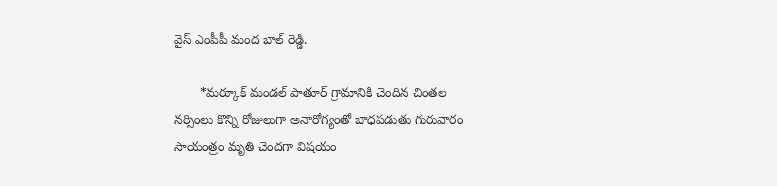వైస్ ఎంపీపీ మంద బాల్ రెడ్డి.

       *మర్కూక్ మండల్ పాతూర్ గ్రామానికి చెందిన చింతల నర్సింలు కొన్ని రోజులుగా అనారోగ్యంతో బాధపడుతు గురువారం సాయంత్రం మృతి చెందగా విషయం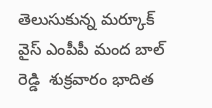తెలుసుకున్న మర్కూక్ వైస్ ఎంపీపీ మంద బాల్ రెడ్డి  శుక్రవారం భాదిత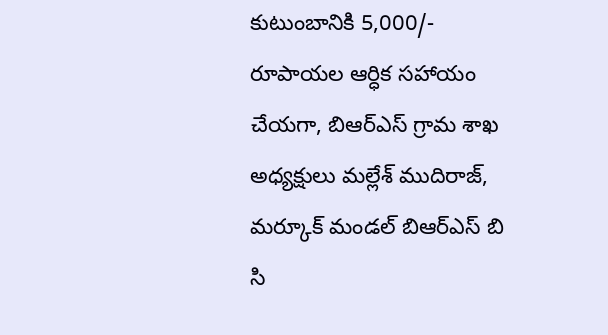కుటుంబానికి 5,000/- రూపాయల ఆర్ధిక సహాయం చేయగా, బిఆర్ఎస్ గ్రామ శాఖ అధ్యక్షులు మల్లేశ్ ముదిరాజ్, మర్కూక్ మండల్ బిఆర్ఎస్ బి సి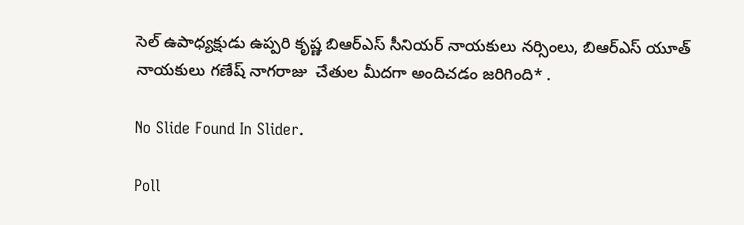సెల్ ఉపాధ్యక్షుడు ఉప్పరి కృష్ణ బిఆర్ఎస్ సీనియర్ నాయకులు నర్సింలు, బిఆర్ఎస్ యూత్ నాయకులు గణేష్ నాగరాజు  చేతుల మీదగా అందిచడం జరిగింది* .

No Slide Found In Slider.

Poll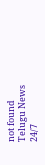not found
Telugu News 24/7